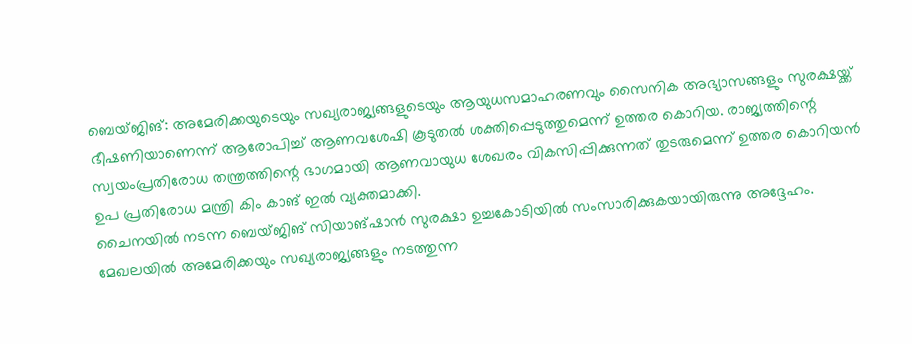ബെയ്ജിങ്: അമേരിക്കയുടെയും സഖ്യരാജ്യങ്ങളുടെയും ആയുധസമാഹരണവും സൈനിക അഭ്യാസങ്ങളും സുരക്ഷയ്ക്ക് ഭീഷണിയാണെന്ന് ആരോപിച്ച് ആണവശേഷി കൂടുതൽ ശക്തിപ്പെടുത്തുമെന്ന് ഉത്തര കൊറിയ. രാജ്യത്തിന്റെ സ്വയംപ്രതിരോധ തന്ത്രത്തിന്റെ ഭാഗമായി ആണവായുധ ശേഖരം വികസിപ്പിക്കുന്നത് തുടരുമെന്ന് ഉത്തര കൊറിയൻ ഉപ പ്രതിരോധ മന്ത്രി കിം കാങ് ഇൽ വ്യക്തമാക്കി.
ചൈനയിൽ നടന്ന ബെയ്ജിങ് സിയാങ്ഷാൻ സുരക്ഷാ ഉച്ചകോടിയിൽ സംസാരിക്കുകയായിരുന്നു അദ്ദേഹം. മേഖലയിൽ അമേരിക്കയും സഖ്യരാജ്യങ്ങളും നടത്തുന്ന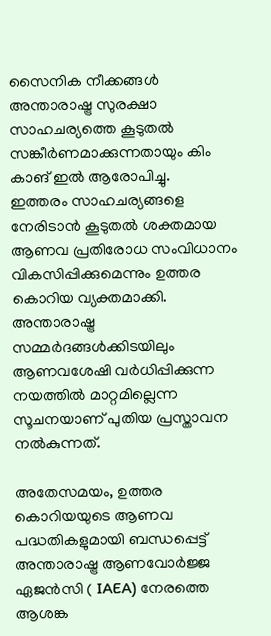സൈനിക നീക്കങ്ങൾ അന്താരാഷ്ട്ര സുരക്ഷാ സാഹചര്യത്തെ കൂടുതൽ സങ്കീർണമാക്കുന്നതായും കിം കാങ് ഇൽ ആരോപിച്ചു.
ഇത്തരം സാഹചര്യങ്ങളെ നേരിടാൻ കൂടുതൽ ശക്തമായ ആണവ പ്രതിരോധ സംവിധാനം വികസിപ്പിക്കുമെന്നും ഉത്തര കൊറിയ വ്യക്തമാക്കി. അന്താരാഷ്ട്ര സമ്മർദങ്ങൾക്കിടയിലും ആണവശേഷി വർധിപ്പിക്കുന്ന നയത്തിൽ മാറ്റമില്ലെന്ന സൂചനയാണ് പുതിയ പ്രസ്താവന നൽകുന്നത്.

അതേസമയം, ഉത്തര കൊറിയയുടെ ആണവ പദ്ധതികളുമായി ബന്ധപ്പെട്ട് അന്താരാഷ്ട്ര ആണവോർജ്ജ ഏജൻസി ( IAEA) നേരത്തെ ആശങ്ക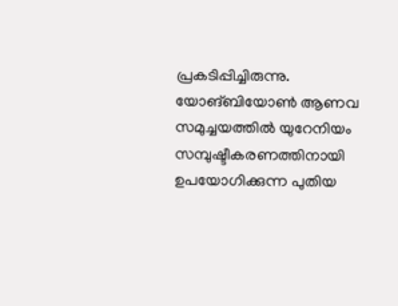പ്രകടിപ്പിച്ചിരുന്നു. യോങ്ബിയോൺ ആണവ സമുച്ചയത്തിൽ യുറേനിയം സമ്പുഷ്ടീകരണത്തിനായി ഉപയോഗിക്കുന്ന പുതിയ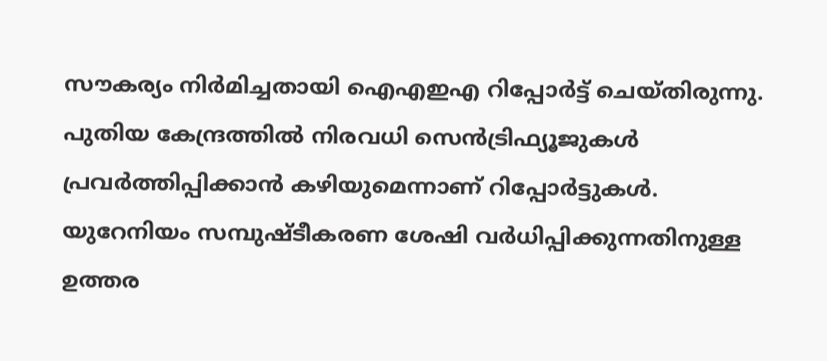സൗകര്യം നിർമിച്ചതായി ഐഎഇഎ റിപ്പോർട്ട് ചെയ്തിരുന്നു.
പുതിയ കേന്ദ്രത്തിൽ നിരവധി സെൻട്രിഫ്യൂജുകൾ പ്രവർത്തിപ്പിക്കാൻ കഴിയുമെന്നാണ് റിപ്പോർട്ടുകൾ. യുറേനിയം സമ്പുഷ്ടീകരണ ശേഷി വർധിപ്പിക്കുന്നതിനുള്ള ഉത്തര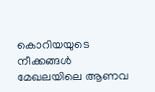കൊറിയയുടെ നീക്കങ്ങൾ മേഖലയിലെ ആണവ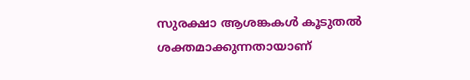സുരക്ഷാ ആശങ്കകൾ കൂടുതൽ ശക്തമാക്കുന്നതായാണ്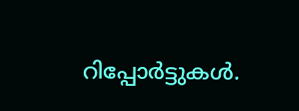റിപ്പോർട്ടുകൾ.